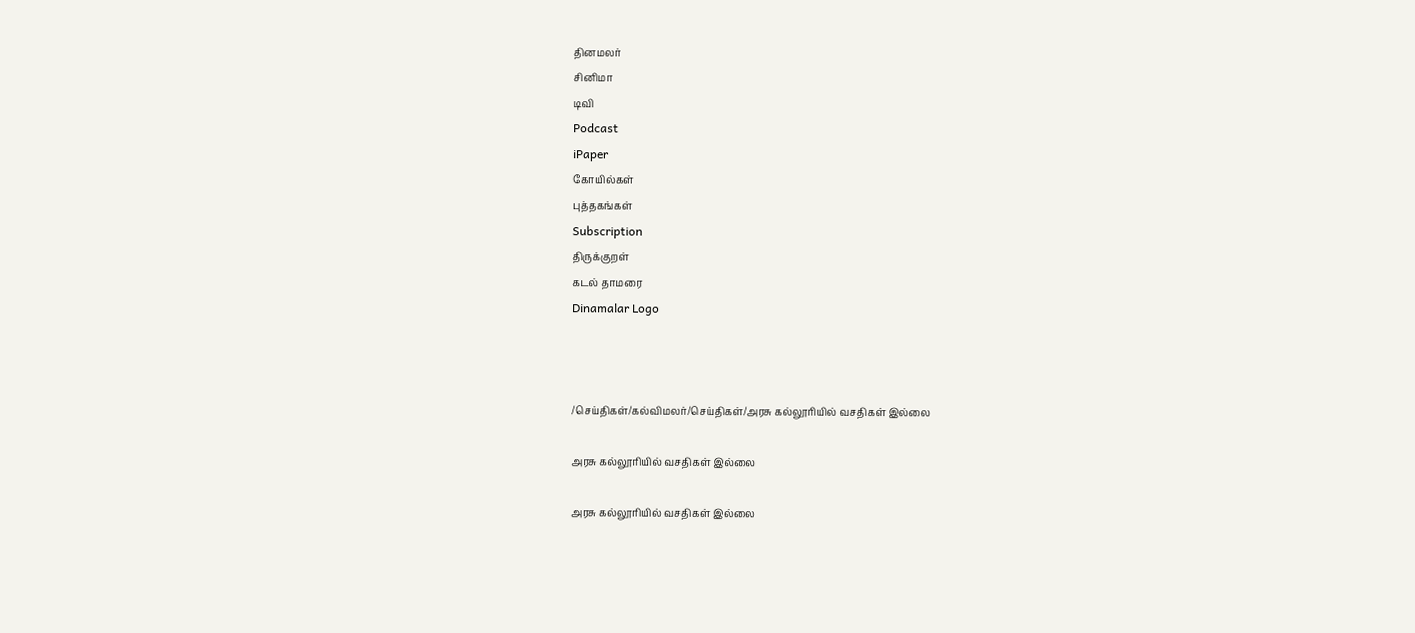தினமலர்
சினிமா
டிவி
Podcast
iPaper
கோயில்கள்
புத்தகங்கள்
Subscription
திருக்குறள்
கடல் தாமரை
Dinamalar Logo



/செய்திகள்/கல்விமலர்/செய்திகள்/அரசு கல்லூரியில் வசதிகள் இல்லை

அரசு கல்லூரியில் வசதிகள் இல்லை

அரசு கல்லூரியில் வசதிகள் இல்லை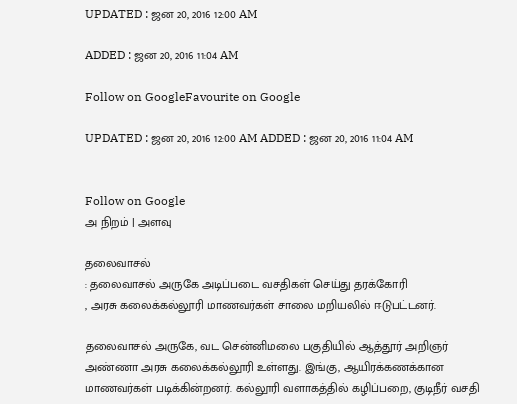UPDATED : ஜன 20, 2016 12:00 AM

ADDED : ஜன 20, 2016 11:04 AM

Follow on GoogleFavourite on Google

UPDATED : ஜன 20, 2016 12:00 AM ADDED : ஜன 20, 2016 11:04 AM


Follow on Google
அ நிறம் | அளவு

தலைவாசல்
: தலைவாசல் அருகே அடிப்படை வசதிகள் செய்து தரக்கோரி
, அரசு கலைக்கல்லூரி மாணவர்கள் சாலை மறியலில் ஈடுபட்டனர்.

தலைவாசல் அருகே, வட சென்னிமலை பகுதியில் ஆத்தூர் அறிஞர் அண்ணா அரசு கலைக்கல்லூரி உள்ளது. இங்கு, ஆயிரக்கணக்கான மாணவர்கள் படிக்கின்றனர். கல்லூரி வளாகத்தில் கழிப்பறை, குடிநீர் வசதி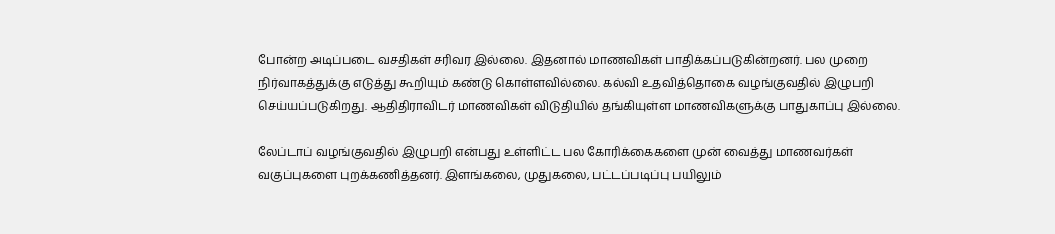போன்ற அடிப்படை வசதிகள் சரிவர இல்லை. இதனால் மாணவிகள் பாதிக்கப்படுகின்றனர். பல முறை நிர்வாகத்துக்கு எடுத்து கூறியும் கண்டு கொள்ளவில்லை. கல்வி உதவித்தொகை வழங்குவதில் இழுபறி செய்யப்படுகிறது. ஆதிதிராவிடர் மாணவிகள் விடுதியில் தங்கியுள்ள மாணவிகளுக்கு பாதுகாப்பு இல்லை.

லேப்டாப் வழங்குவதில் இழுபறி என்பது உள்ளிட்ட பல கோரிக்கைகளை முன் வைத்து மாணவர்கள் வகுப்புகளை புறக்கணித்தனர். இளங்கலை, முதுகலை, பட்டப்படிப்பு பயிலும்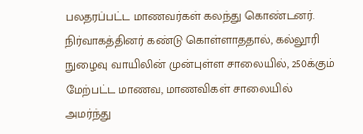பலதரப்பட்ட மாணவர்கள் கலந்து கொண்டனர். நிர்வாகத்தினர் கண்டு கொள்ளாததால், கல்லூரி நுழைவு வாயிலின் முன்புள்ள சாலையில், 250க்கும் மேற்பட்ட மாணவ, மாணவிகள் சாலையில் அமர்ந்து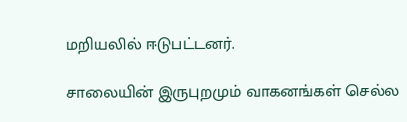மறியலில் ஈடுபட்டனர்.

சாலையின் இருபுறமும் வாகனங்கள் செல்ல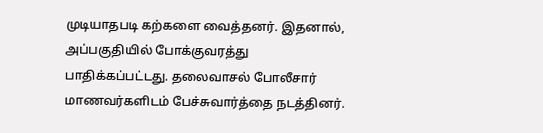முடியாதபடி கற்களை வைத்தனர். இதனால், அப்பகுதியில் போக்குவரத்து பாதிக்கப்பட்டது. தலைவாசல் போலீசார் மாணவர்களிடம் பேச்சுவார்த்தை நடத்தினர்.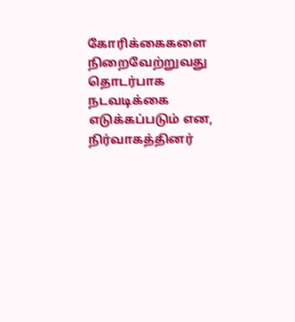கோரிக்கைகளை நிறைவேற்றுவது தொடர்பாக நடவடிக்கை எடுக்கப்படும் என, நிர்வாகத்தினர்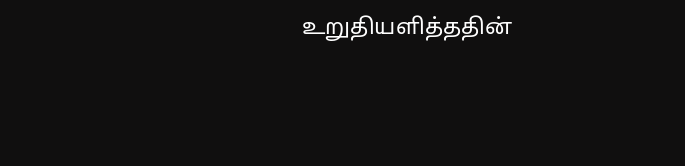உறுதியளித்ததின்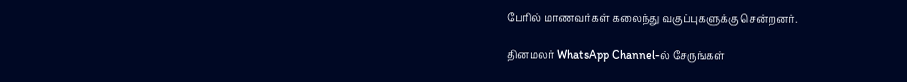பேரில் மாணவர்கள் கலைந்து வகுப்புகளுக்கு சென்றனர்.

தினமலர் WhatsApp Channel-ல் சேருங்கள்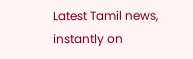Latest Tamil news, instantly on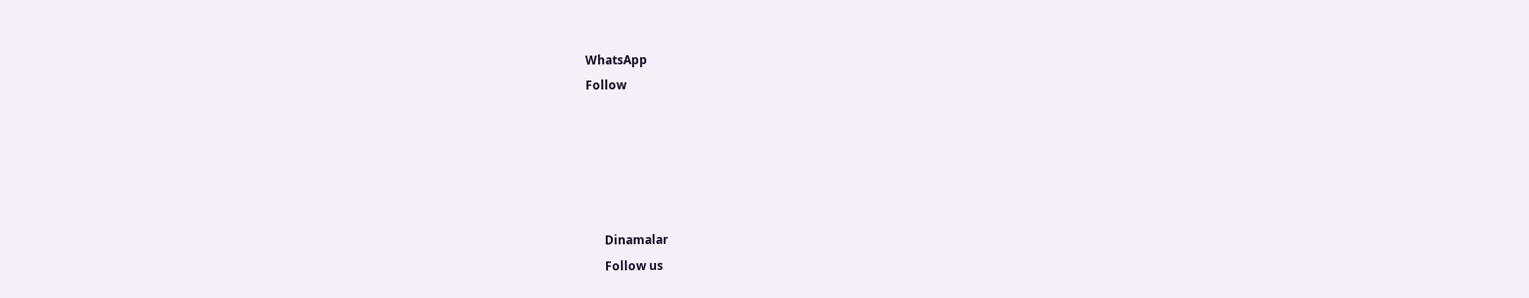WhatsApp
Follow





      Dinamalar
      Follow us